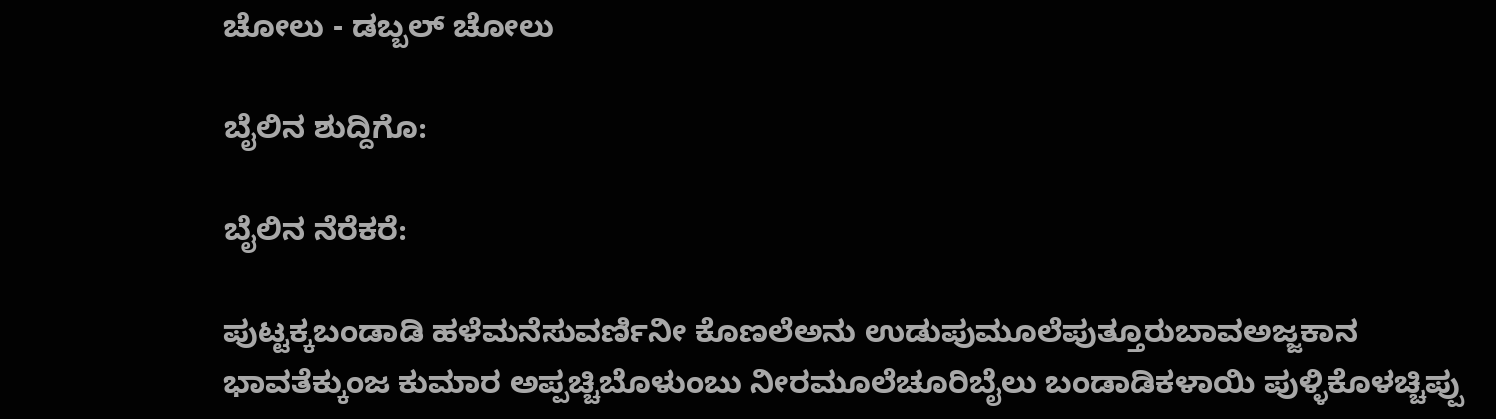ಚೋಲು - ಡಬ್ಬಲ್ ಚೋಲು

ಬೈಲಿನ ಶುದ್ದಿಗೊ:

ಬೈಲಿನ ನೆರೆಕರೆ:

ಪುಟ್ಟಕ್ಕಬಂಡಾಡಿ ಹಳೆಮನೆಸುವರ್ಣಿನೀ ಕೊಣಲೆಅನು ಉಡುಪುಮೂಲೆಪುತ್ತೂರುಬಾವಅಜ್ಜಕಾನ ಭಾವತೆಕ್ಕುಂಜ ಕುಮಾರ ಅಪ್ಪಚ್ಚಿಬೊಳುಂಬು ನೀರಮೂಲೆಚೂರಿಬೈಲು ಬಂಡಾಡಿಕಳಾಯಿ ಪುಳ್ಳಿಕೊಳಚ್ಚಿಪ್ಪು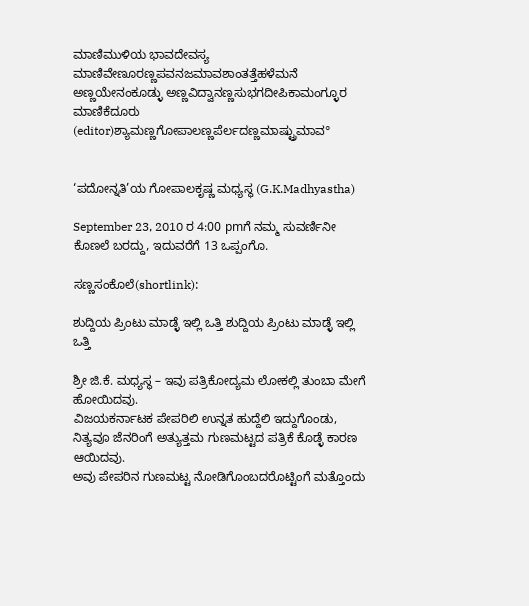ಮಾಣಿಮುಳಿಯ ಭಾವದೇವಸ್ಯ ಮಾಣಿವೇಣೂರಣ್ಣಪವನಜಮಾವಶಾಂತತ್ತೆಹಳೆಮನೆ ಅಣ್ಣಯೇನಂಕೂಡ್ಳು ಅಣ್ಣವಿದ್ವಾನಣ್ಣಸುಭಗದೀಪಿಕಾಮಂಗ್ಳೂರ ಮಾಣಿಕೆದೂರು (editor)ಶ್ಯಾಮಣ್ಣಗೋಪಾಲಣ್ಣಪೆರ್ಲದಣ್ಣಮಾಷ್ಟ್ರುಮಾವ°


‘ಪದೋನ್ನತಿ’ಯ ಗೋಪಾಲಕೃಷ್ಣ ಮಧ್ಯಸ್ಥ (G.K.Madhyastha)

September 23, 2010 ರ 4:00 pmಗೆ ನಮ್ಮ ಸುವರ್ಣಿನೀ ಕೊಣಲೆ ಬರದ್ದು, ಇದುವರೆಗೆ 13 ಒಪ್ಪಂಗೊ.

ಸಣ್ಣಸಂಕೊಲೆ(shortlink):

ಶುದ್ದಿಯ ಪ್ರಿಂಟು ಮಾಡ್ಳೆ ಇಲ್ಲಿ ಒತ್ತಿ ಶುದ್ದಿಯ ಪ್ರಿಂಟು ಮಾಡ್ಳೆ ಇಲ್ಲಿ ಒತ್ತಿ

ಶ್ರೀ ಜಿ.ಕೆ. ಮಧ್ಯಸ್ಥ – ಇವು ಪತ್ರಿಕೋದ್ಯಮ ಲೋಕಲ್ಲಿ ತುಂಬಾ ಮೇಗೆ ಹೋಯಿದವು.
ವಿಜಯಕರ್ನಾಟಕ ಪೇಪರಿಲಿ ಉನ್ನತ ಹುದ್ದೆಲಿ ಇದ್ದುಗೊಂಡು, ನಿತ್ಯವೂ ಜೆನರಿಂಗೆ ಅತ್ಯುತ್ತಮ ಗುಣಮಟ್ಟದ ಪತ್ರಿಕೆ ಕೊಡ್ಳೆ ಕಾರಣ ಆಯಿದವು.
ಅವು ಪೇಪರಿನ ಗುಣಮಟ್ಟ ನೋಡಿಗೊಂಬದರೊಟ್ಟಿಂಗೆ ಮತ್ತೊಂದು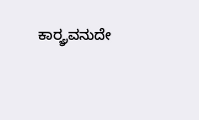ಕಾರ್ರ್ಯವನುದೇ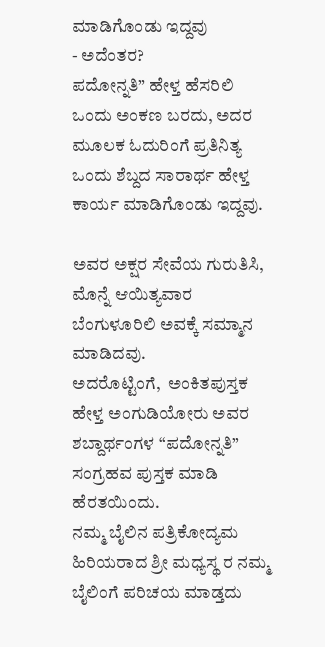ಮಾಡಿಗೊಂಡು ಇದ್ದವು
- ಅದೆಂತರ?
ಪದೋನ್ನತಿ” ಹೇಳ್ತ ಹೆಸರಿಲಿ ಒಂದು ಅಂಕಣ ಬರದು, ಅದರ ಮೂಲಕ ಓದುರಿಂಗೆ ಪ್ರತಿನಿತ್ಯ ಒಂದು ಶೆಬ್ದದ ಸಾರಾರ್ಥ ಹೇಳ್ತ ಕಾರ್ಯ ಮಾಡಿಗೊಂಡು ಇದ್ದವು.

ಅವರ ಅಕ್ಷರ ಸೇವೆಯ ಗುರುತಿಸಿ, ಮೊನ್ನೆ ಆಯಿತ್ಯವಾರ ಬೆಂಗುಳೂರಿಲಿ ಅವಕ್ಕೆ ಸಮ್ಮಾನ ಮಾಡಿದವು.
ಅದರೊಟ್ಟಿಂಗೆ,  ಅಂಕಿತಪುಸ್ತಕ ಹೇಳ್ತ ಅಂಗುಡಿಯೋರು ಅವರ ಶಬ್ದಾರ್ಥಂಗಳ “ಪದೋನ್ನತಿ” ಸಂಗ್ರಹವ ಪುಸ್ತಕ ಮಾಡಿ ಹೆರತಯಿಂದು.
ನಮ್ಮ ಬೈಲಿನ ಪತ್ರಿಕೋದ್ಯಮ ಹಿರಿಯರಾದ ಶ್ರೀ ಮಧ್ಯಸ್ಥ ರ ನಮ್ಮ ಬೈಲಿಂಗೆ ಪರಿಚಯ ಮಾಡ್ತದು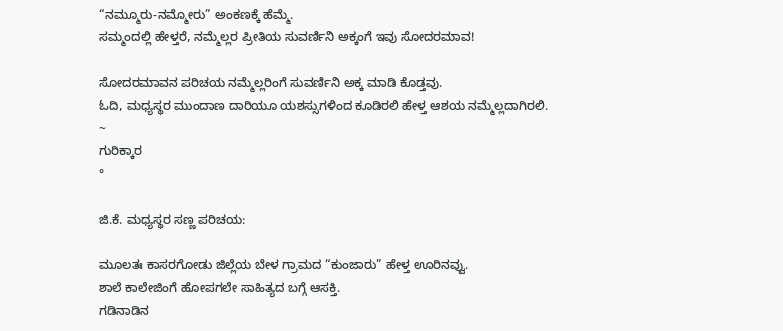“ನಮ್ಮೂರು-ನಮ್ಮೋರು” ಅಂಕಣಕ್ಕೆ ಹೆಮ್ಮೆ.
ಸಮ್ಮಂದಲ್ಲಿ ಹೇಳ್ತರೆ, ನಮ್ಮೆಲ್ಲರ ಪ್ರೀತಿಯ ಸುವರ್ಣಿನಿ ಅಕ್ಕಂಗೆ ಇವು ಸೋದರಮಾವ!

ಸೋದರಮಾವನ ಪರಿಚಯ ನಮ್ಮೆಲ್ಲರಿಂಗೆ ಸುವರ್ಣಿನಿ ಅಕ್ಕ ಮಾಡಿ ಕೊಡ್ತವು.
ಓದಿ, ಮಧ್ಯಸ್ಥರ ಮುಂದಾಣ ದಾರಿಯೂ ಯಶಸ್ಸುಗಳಿಂದ ಕೂಡಿರಲಿ ಹೇಳ್ತ ಆಶಯ ನಮ್ಮೆಲ್ಲದಾಗಿರಲಿ.
~
ಗುರಿಕ್ಕಾರ
°

ಜಿ.ಕೆ. ಮಧ್ಯಸ್ಥರ ಸಣ್ಣ ಪರಿಚಯ:

ಮೂಲತಃ ಕಾಸರಗೋಡು ಜಿಲ್ಲೆಯ ಬೇಳ ಗ್ರಾಮದ “ಕುಂಜಾರು” ಹೇಳ್ತ ಊರಿನವ್ವು.
ಶಾಲೆ ಕಾಲೇಜಿಂಗೆ ಹೋಪಗಲೇ ಸಾಹಿತ್ಯದ ಬಗ್ಗೆ ಆಸಕ್ತಿ.
ಗಡಿನಾಡಿನ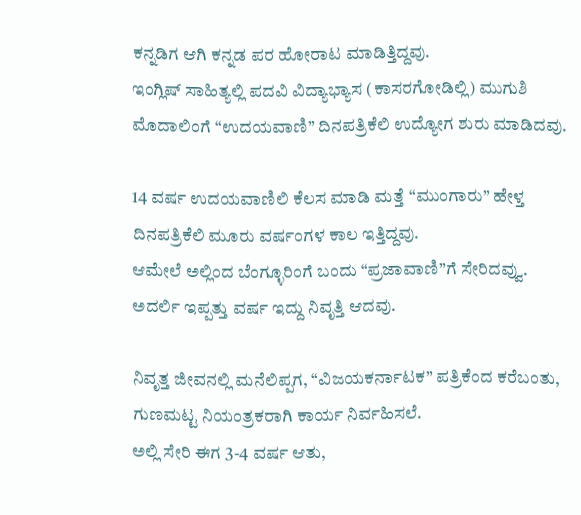ಕನ್ನಡಿಗ ಆಗಿ ಕನ್ನಡ ಪರ ಹೋರಾಟ ಮಾಡಿತ್ತಿದ್ದವು.
ಇಂಗ್ಲಿಷ್ ಸಾಹಿತ್ಯಲ್ಲಿ ಪದವಿ ವಿದ್ಯಾಭ್ಯಾಸ (ಕಾಸರಗೋಡಿಲ್ಲಿ) ಮುಗುಶಿ ಮೊದಾಲಿಂಗೆ “ಉದಯವಾಣಿ” ದಿನಪತ್ರಿಕೆಲಿ ಉದ್ಯೋಗ ಶುರು ಮಾಡಿದವು.

14 ವರ್ಷ ಉದಯವಾಣಿಲಿ ಕೆಲಸ ಮಾಡಿ ಮತ್ತೆ “ಮುಂಗಾರು” ಹೇಳ್ತ ದಿನಪತ್ರಿಕೆಲಿ ಮೂರು ವರ್ಷಂಗಳ ಕಾಲ ಇತ್ತಿದ್ದವು.
ಆಮೇಲೆ ಅಲ್ಲಿಂದ ಬೆಂಗ್ಳೂರಿಂಗೆ ಬಂದು “ಪ್ರಜಾವಾಣಿ”ಗೆ ಸೇರಿದವ್ವು.
ಅದರ್ಲಿ ಇಪ್ಪತ್ತು ವರ್ಷ ಇದ್ದು ನಿವೃತ್ತಿ ಆದವು.

ನಿವೃತ್ತ ಜೀವನಲ್ಲಿ ಮನೆಲಿಪ್ಪಗ, “ವಿಜಯಕರ್ನಾಟಕ” ಪತ್ರಿಕೆಂದ ಕರೆಬಂತು, ಗುಣಮಟ್ಟ ನಿಯಂತ್ರಕರಾಗಿ ಕಾರ್ಯ ನಿರ್ವಹಿಸಲೆ.
ಅಲ್ಲಿ ಸೇರಿ ಈಗ 3-4 ವರ್ಷ ಆತು,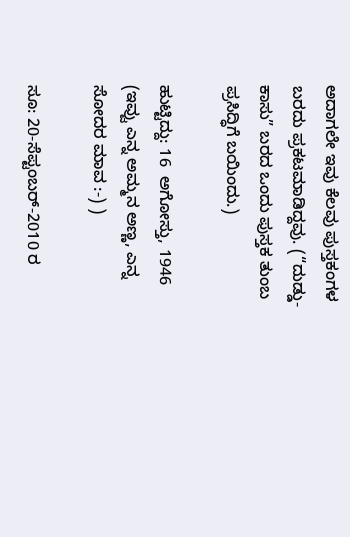ಅದಾಗಲೇ ಇವು ಕೆಲವು ಪುಸ್ತಕಂಗಳ ಬರದು ಪ್ರಕಟಮಾಡಿದ್ದವು. (“ದುಡ್ಡು-ಕಾಸು” ಬರದ ಒಂದು ಪುಸ್ತಕ ತುಂಬ ಪ್ರಸಿದ್ಧಿಗೆ ಬಯಿಂದು.)

ಹುಟ್ಟಿದ್ದು: 16  ಅಗೋಸ್ತು, 1946
(ಇವ್ವು ಎನ್ನ ಅಮ್ಮನ ಅಣ್ಣ, ಎನ್ನ ಸೋದರ ಮಾವ :-) )

ಸೂ: 20-ಸೆಪ್ಟಂಬರ್-2010 ರ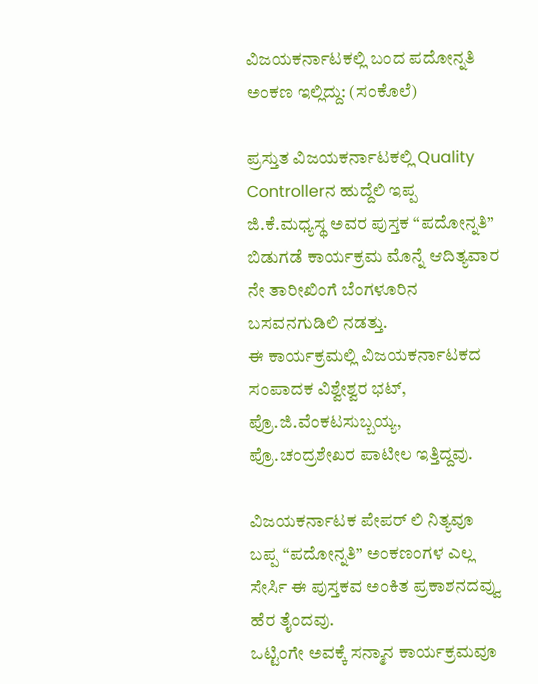ವಿಜಯಕರ್ನಾಟಕಲ್ಲಿ ಬಂದ ಪದೋನ್ನತಿ ಅಂಕಣ ಇಲ್ಲಿದ್ದು: (ಸಂಕೊಲೆ)

ಪ್ರಸ್ತುತ ವಿಜಯಕರ್ನಾಟಕಲ್ಲಿ Quality Controllerನ ಹುದ್ದೆಲಿ ಇಪ್ಪ ಜಿ.ಕೆ.ಮಧ್ಯಸ್ಥ ಅವರ ಪುಸ್ತಕ “ಪದೋನ್ನತಿ” ಬಿಡುಗಡೆ ಕಾರ್ಯಕ್ರಮ ಮೊನ್ನೆ ಆದಿತ್ಯವಾರ ನೇ ತಾರೀಖಿಂಗೆ ಬೆಂಗಳೂರಿನ ಬಸವನಗುಡಿಲಿ ನಡತ್ತು.
ಈ ಕಾರ್ಯಕ್ರಮಲ್ಲಿ ವಿಜಯಕರ್ನಾಟಕದ ಸಂಪಾದಕ ವಿಶ್ವೇಶ್ವರ ಭಟ್, ಪ್ರೊ.ಜಿ.ವೆಂಕಟಸುಬ್ಬಯ್ಯ, ಪ್ರೊ.ಚಂದ್ರಶೇಖರ ಪಾಟೀಲ ಇತ್ತಿದ್ದವು.

ವಿಜಯಕರ್ನಾಟಕ ಪೇಪರ್ ಲಿ ನಿತ್ಯವೂ ಬಪ್ಪ “ಪದೋನ್ನತಿ” ಅಂಕಣಂಗಳ ಎಲ್ಲ ಸೇರ್ಸಿ ಈ ಪುಸ್ತಕವ ಅಂಕಿತ ಪ್ರಕಾಶನದವ್ವು ಹೆರ ತೈಂದವು.
ಒಟ್ಟಿಂಗೇ ಅವಕ್ಕೆ ಸನ್ಮಾನ ಕಾರ್ಯಕ್ರಮವೂ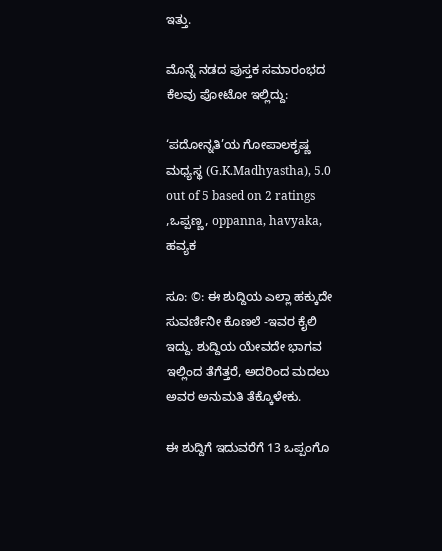ಇತ್ತು.

ಮೊನ್ನೆ ನಡದ ಪುಸ್ತಕ ಸಮಾರಂಭದ ಕೆಲವು ಪೋಟೋ ಇಲ್ಲಿದ್ದು:

‘ಪದೋನ್ನತಿ’ಯ ಗೋಪಾಲಕೃಷ್ಣ ಮಧ್ಯಸ್ಥ (G.K.Madhyastha), 5.0 out of 5 based on 2 ratings
,ಒಪ್ಪಣ್ಣ, oppanna, havyaka, ಹವ್ಯಕ

ಸೂ: ©: ಈ ಶುದ್ದಿಯ ಎಲ್ಲಾ ಹಕ್ಕುದೇ ಸುವರ್ಣಿನೀ ಕೊಣಲೆ -ಇವರ ಕೈಲಿ ಇದ್ದು. ಶುದ್ದಿಯ ಯೇವದೇ ಭಾಗವ ಇಲ್ಲಿಂದ ತೆಗೆತ್ತರೆ, ಅದರಿಂದ ಮದಲು ಅವರ ಅನುಮತಿ ತೆಕ್ಕೊಳೇಕು.

ಈ ಶುದ್ದಿಗೆ ಇದುವರೆಗೆ 13 ಒಪ್ಪಂಗೊ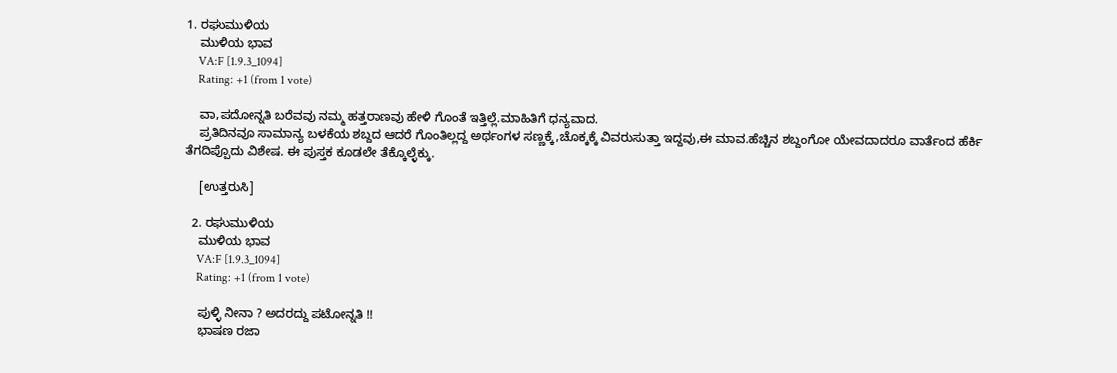1. ರಘುಮುಳಿಯ
    ಮುಳಿಯ ಭಾವ
    VA:F [1.9.3_1094]
    Rating: +1 (from 1 vote)

    ವಾ,ಪದೋನ್ನತಿ ಬರೆವವು ನಮ್ಮ ಹತ್ತರಾಣವು ಹೇಳಿ ಗೊಂತೆ ಇತ್ತಿಲ್ಲೆ.ಮಾಹಿತಿಗೆ ಧನ್ಯವಾದ.
    ಪ್ರತಿದಿನವೂ ಸಾಮಾನ್ಯ ಬಳಕೆಯ ಶಬ್ದದ ಆದರೆ ಗೊಂತಿಲ್ಲದ್ದ ಅರ್ಥಂಗಳ ಸಣ್ಣಕ್ಕೆ,ಚೊಕ್ಕಕ್ಕೆ ವಿವರುಸುತ್ತಾ ಇದ್ದವು,ಈ ಮಾವ.ಹೆಚ್ಚಿನ ಶಬ್ದಂಗೋ ಯೇವದಾದರೂ ವಾರ್ತೆಂದ ಹೆರ್ಕಿ ತೆಗದಿಪ್ಪೊದು ವಿಶೇಷ. ಈ ಪುಸ್ತಕ ಕೂಡಲೇ ತೆಕ್ಕೊಲ್ಳೆಕ್ಕು.

    [ಉತ್ತರುಸಿ]

  2. ರಘುಮುಳಿಯ
    ಮುಳಿಯ ಭಾವ
    VA:F [1.9.3_1094]
    Rating: +1 (from 1 vote)

    ಪುಳ್ಳಿ ನೀನಾ ? ಅದರದ್ದು ಪಟೋನ್ನತಿ !!
    ಭಾಷಣ ರಜಾ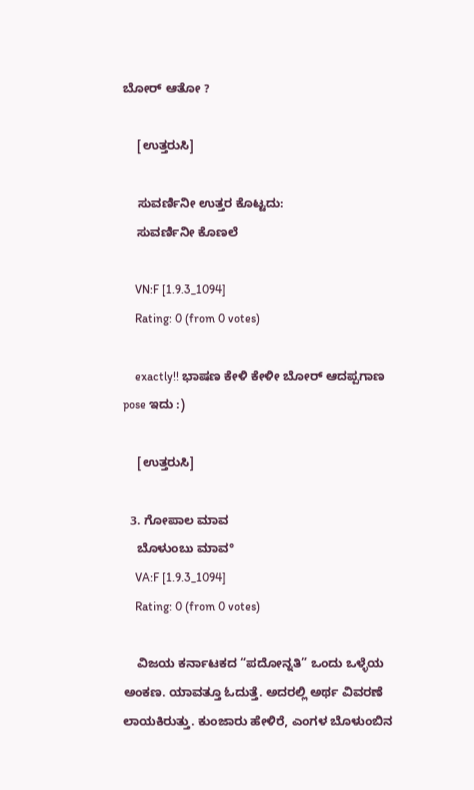ಬೋರ್ ಆತೋ ?

    [ಉತ್ತರುಸಿ]

    ಸುವರ್ಣಿನೀ ಉತ್ತರ ಕೊಟ್ಟದು:
    ಸುವರ್ಣಿನೀ ಕೊಣಲೆ

    VN:F [1.9.3_1094]
    Rating: 0 (from 0 votes)

    exactly!! ಭಾಷಣ ಕೇಳಿ ಕೇಳೀ ಬೋರ್ ಆದಪ್ಪಗಾಣ pose ಇದು :)

    [ಉತ್ತರುಸಿ]

  3. ಗೋಪಾಲ ಮಾವ
    ಬೊಳುಂಬು ಮಾವ°
    VA:F [1.9.3_1094]
    Rating: 0 (from 0 votes)

    ವಿಜಯ ಕರ್ನಾಟಕದ “ಪದೋನ್ನತಿ” ಒಂದು ಒಳ್ಳೆಯ ಅಂಕಣ. ಯಾವತ್ತೂ ಓದುತ್ತೆ. ಅದರಲ್ಲಿ ಅರ್ಥ ವಿವರಣೆ ಲಾಯಕಿರುತ್ತು. ಕುಂಜಾರು ಹೇಳಿರೆ, ಎಂಗಳ ಬೊಳುಂಬಿನ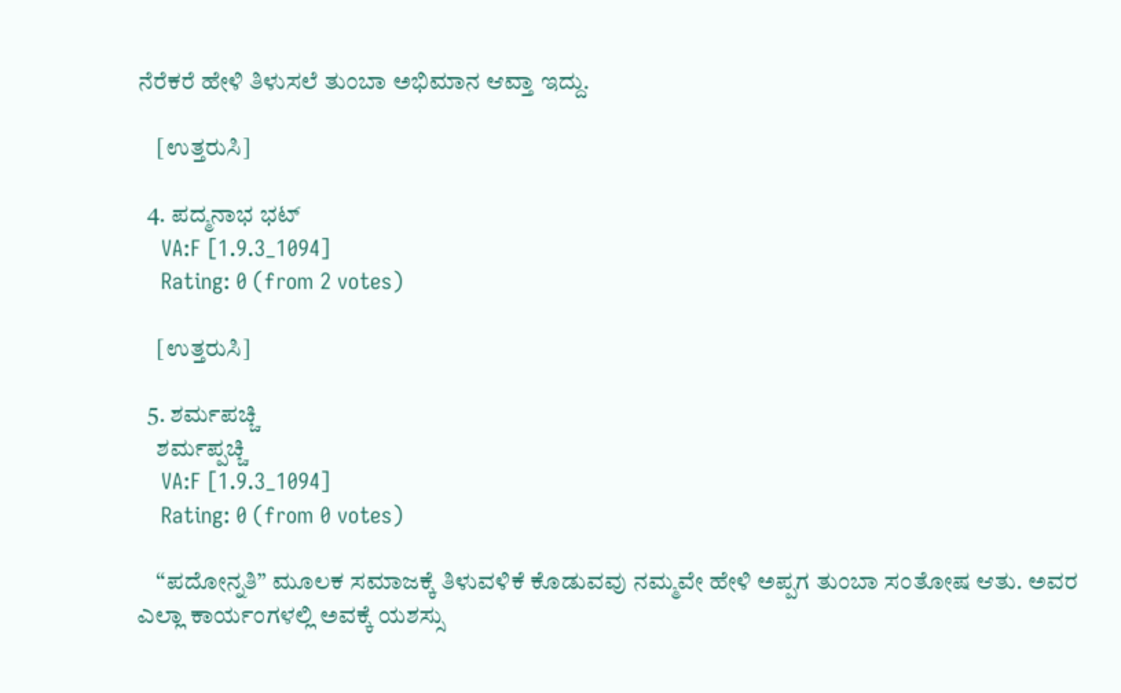ನೆರೆಕರೆ ಹೇಳಿ ತಿಳುಸಲೆ ತುಂಬಾ ಅಭಿಮಾನ ಆವ್ತಾ ಇದ್ದು.

    [ಉತ್ತರುಸಿ]

  4. ಪದ್ಮನಾಭ ಭಟ್
    VA:F [1.9.3_1094]
    Rating: 0 (from 2 votes)

    [ಉತ್ತರುಸಿ]

  5. ಶರ್ಮಪಚ್ಚಿ
    ಶರ್ಮಪ್ಪಚ್ಚಿ
    VA:F [1.9.3_1094]
    Rating: 0 (from 0 votes)

    “ಪದೋನ್ನತಿ” ಮೂಲಕ ಸಮಾಜಕ್ಕೆ ತಿಳುವಳಿಕೆ ಕೊಡುವವು ನಮ್ಮವೇ ಹೇಳಿ ಅಪ್ಪಗ ತುಂಬಾ ಸಂತೋಷ ಆತು. ಅವರ ಎಲ್ಲಾ ಕಾರ್ಯಂಗಳಲ್ಲಿ ಅವಕ್ಕೆ ಯಶಸ್ಸು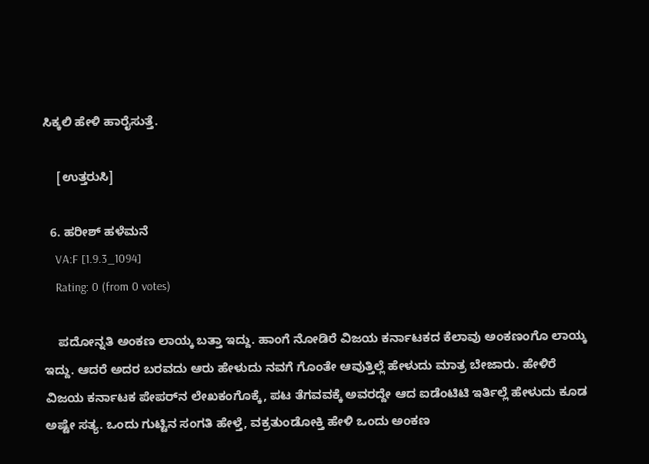ಸಿಕ್ಕಲಿ ಹೇಳಿ ಹಾರೈಸುತ್ತೆ.

    [ಉತ್ತರುಸಿ]

  6. ಹರೀಶ್ ಹಳೆಮನೆ
    VA:F [1.9.3_1094]
    Rating: 0 (from 0 votes)

    ಪದೋನ್ನತಿ ಅಂಕಣ ಲಾಯ್ಕ ಬತ್ತಾ ಇದ್ದು. ಹಾಂಗೆ ನೋಡಿರೆ ವಿಜಯ ಕರ್ನಾಟಕದ ಕೆಲಾವು ಅಂಕಣಂಗೊ ಲಾಯ್ಕ ಇದ್ದು. ಆದರೆ ಅದರ ಬರವದು ಆರು ಹೇಳುದು ನವಗೆ ಗೊಂತೇ ಆವುತ್ತಿಲ್ಲೆ ಹೇಳುದು ಮಾತ್ರ ಬೇಜಾರು. ಹೇಳಿರೆ ವಿಜಯ ಕರ್ನಾಟಕ ಪೇಪರ್‌ನ ಲೇಖಕಂಗೊಕ್ಕೆ, ಪಟ ತೆಗವವಕ್ಕೆ ಅವರದ್ದೇ ಆದ ಐಡೆಂಟಿಟಿ ಇರ್ತಿಲ್ಲೆ ಹೇಳುದು ಕೂಡ ಅಷ್ಟೇ ಸತ್ಯ. ಒಂದು ಗುಟ್ಟಿನ ಸಂಗತಿ ಹೇಳ್ತೆ, ವಕ್ರತುಂಡೋಕ್ತಿ ಹೇಳಿ ಒಂದು ಅಂಕಣ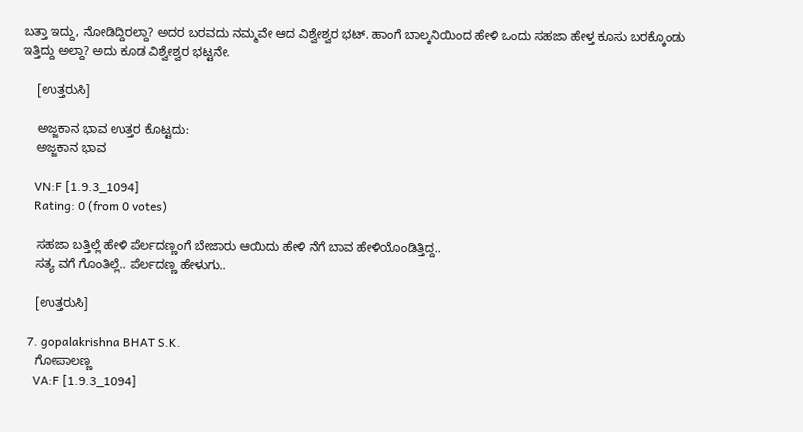ಬತ್ತಾ ಇದ್ದು, ನೋಡಿದ್ದಿರಲ್ದಾ? ಅದರ ಬರವದು ನಮ್ಮವೇ ಆದ ವಿಶ್ವೇಶ್ವರ ಭಟ್. ಹಾಂಗೆ ಬಾಲ್ಕನಿಯಿಂದ ಹೇಳಿ ಒಂದು ಸಹಜಾ ಹೇಳ್ತ ಕೂಸು ಬರಕ್ಕೊಂಡು ಇತ್ತಿದ್ದು ಅಲ್ದಾ? ಅದು ಕೂಡ ವಿಶ್ವೇಶ್ವರ ಭಟ್ಟನೇ.

    [ಉತ್ತರುಸಿ]

    ಅಜ್ಜಕಾನ ಭಾವ ಉತ್ತರ ಕೊಟ್ಟದು:
    ಅಜ್ಜಕಾನ ಭಾವ

    VN:F [1.9.3_1094]
    Rating: 0 (from 0 votes)

    ಸಹಜಾ ಬತ್ತಿಲ್ಲೆ ಹೇಳಿ ಪೆರ್ಲದಣ್ಣಂಗೆ ಬೇಜಾರು ಆಯಿದು ಹೇಳಿ ನೆಗೆ ಬಾವ ಹೇಳಿಯೊಂಡಿತ್ತಿದ್ದ..
    ಸತ್ಯ ವಗೆ ಗೊಂತಿಲ್ಲೆ.. ಪೆರ್ಲದಣ್ಣ ಹೇಳುಗು..

    [ಉತ್ತರುಸಿ]

  7. gopalakrishna BHAT S.K.
    ಗೋಪಾಲಣ್ಣ
    VA:F [1.9.3_1094]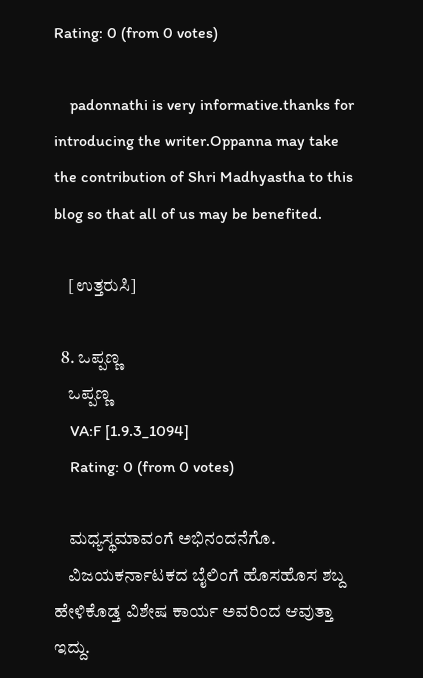Rating: 0 (from 0 votes)

    padonnathi is very informative.thanks for introducing the writer.Oppanna may take the contribution of Shri Madhyastha to this blog so that all of us may be benefited.

    [ಉತ್ತರುಸಿ]

  8. ಒಪ್ಪಣ್ಣ
    ಒಪ್ಪಣ್ಣ
    VA:F [1.9.3_1094]
    Rating: 0 (from 0 votes)

    ಮಧ್ಯಸ್ಥಮಾವಂಗೆ ಅಭಿನಂದನೆಗೊ.
    ವಿಜಯಕರ್ನಾಟಕದ ಬೈಲಿಂಗೆ ಹೊಸಹೊಸ ಶಬ್ದ ಹೇಳಿಕೊಡ್ತ ವಿಶೇಷ ಕಾರ್ಯ ಅವರಿಂದ ಆವುತ್ತಾ ಇದ್ದು.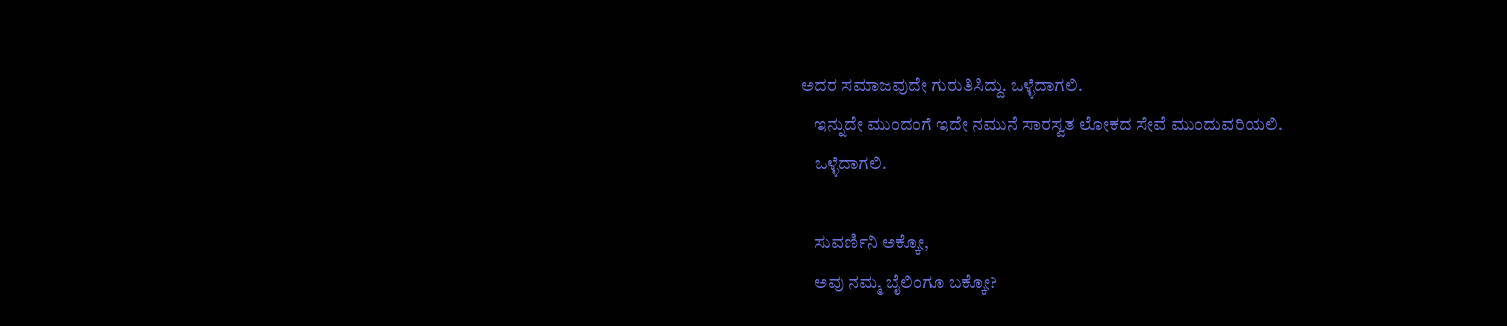ಅದರ ಸಮಾಜವುದೇ ಗುರುತಿಸಿದ್ದು. ಒಳ್ಳೆದಾಗಲಿ.
    ಇನ್ನುದೇ ಮುಂದಂಗೆ ಇದೇ ನಮುನೆ ಸಾರಸ್ವತ ಲೋಕದ ಸೇವೆ ಮುಂದುವರಿಯಲಿ.
    ಒಳ್ಳೆದಾಗಲಿ.

    ಸುವರ್ಣಿನಿ ಅಕ್ಕೋ,
    ಅವು ನಮ್ಮ ಬೈಲಿಂಗೂ ಬಕ್ಕೋ?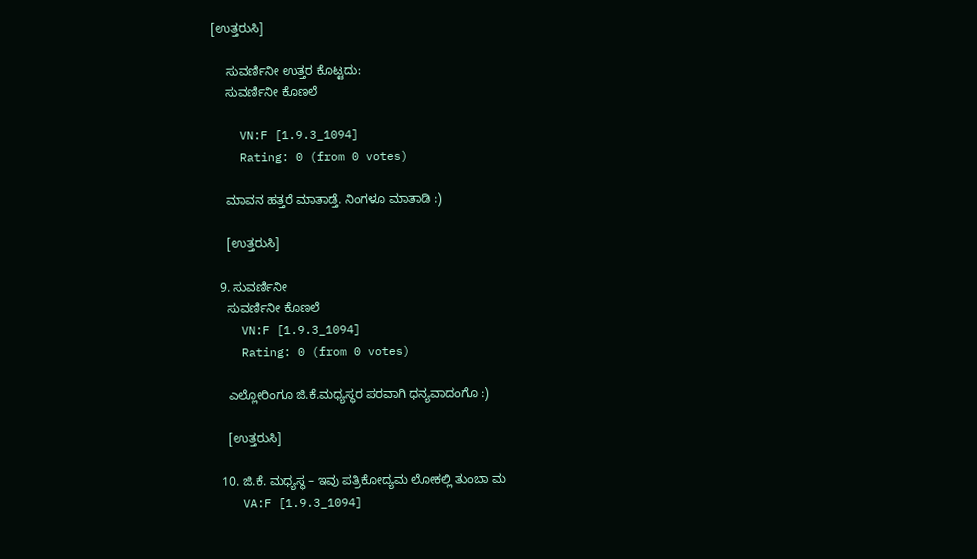[ಉತ್ತರುಸಿ]

    ಸುವರ್ಣಿನೀ ಉತ್ತರ ಕೊಟ್ಟದು:
    ಸುವರ್ಣಿನೀ ಕೊಣಲೆ

    VN:F [1.9.3_1094]
    Rating: 0 (from 0 votes)

    ಮಾವನ ಹತ್ತರೆ ಮಾತಾಡ್ತೆ. ನಿಂಗಳೂ ಮಾತಾಡಿ :)

    [ಉತ್ತರುಸಿ]

  9. ಸುವರ್ಣಿನೀ
    ಸುವರ್ಣಿನೀ ಕೊಣಲೆ
    VN:F [1.9.3_1094]
    Rating: 0 (from 0 votes)

    ಎಲ್ಲೋರಿಂಗೂ ಜಿ.ಕೆ.ಮಧ್ಯಸ್ಥರ ಪರವಾಗಿ ಧನ್ಯವಾದಂಗೊ :)

    [ಉತ್ತರುಸಿ]

  10. ಜಿ.ಕೆ. ಮಧ್ಯಸ್ಥ – ಇವು ಪತ್ರಿಕೋದ್ಯಮ ಲೋಕಲ್ಲಿ ತುಂಬಾ ಮ
    VA:F [1.9.3_1094]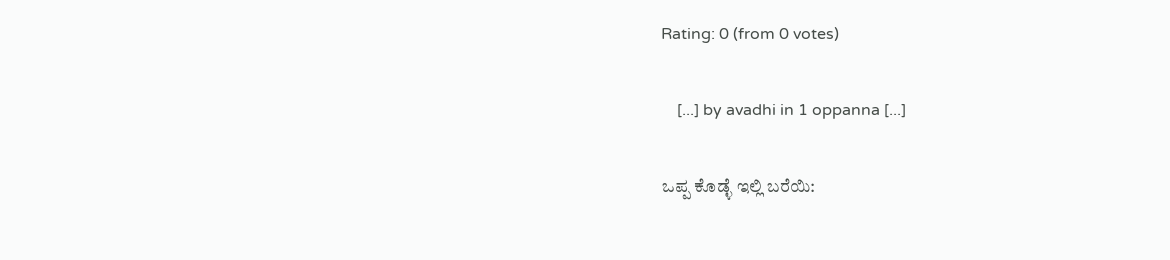Rating: 0 (from 0 votes)

    [...] by avadhi in 1 oppanna [...]

ಒಪ್ಪ ಕೊಡ್ಳೆ ಇಲ್ಲಿ ಬರೆಯಿ: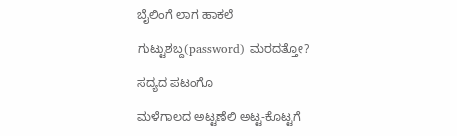ಬೈಲಿಂಗೆ ಲಾಗ ಹಾಕಲೆ

ಗುಟ್ಟುಶಬ್ದ(password) ಮರದತ್ತೋ?

ಸದ್ಯದ ಪಟಂಗೊ

ಮಳೆಗಾಲದ ಅಟ್ಟಣೆಲಿ ಅಟ್ಟ-ಕೊಟ್ಟಗೆ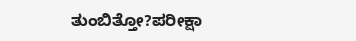ತುಂಬಿತ್ತೋ?ಪರೀಕ್ಷಾ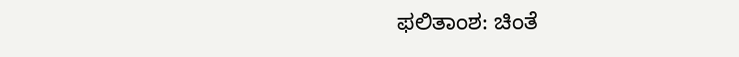ಫಲಿತಾಂಶ: ಚಿಂತೆ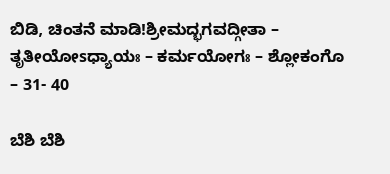ಬಿಡಿ, ಚಿಂತನೆ ಮಾಡಿ!ಶ್ರೀಮದ್ಭಗವದ್ಗೀತಾ – ತೃತೀಯೋsಧ್ಯಾಯಃ – ಕರ್ಮಯೋಗಃ – ಶ್ಲೋಕಂಗೊ – 31- 40

ಬೆಶಿ ಬೆಶಿ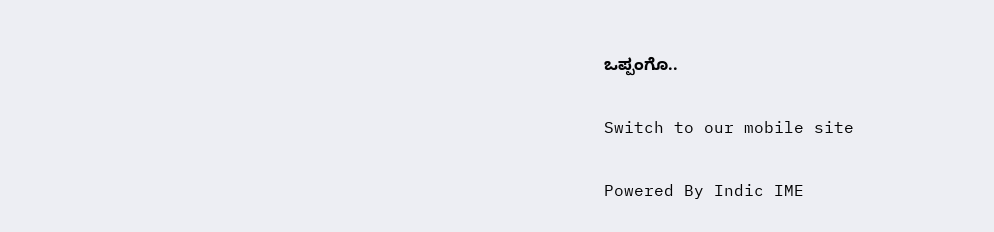ಒಪ್ಪಂಗೊ..

Switch to our mobile site

Powered By Indic IME